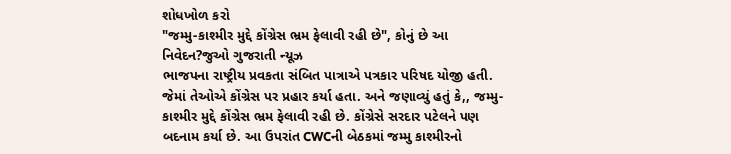શોધખોળ કરો
"જમ્મુ-કાશ્મીર મુદ્દે કોંગ્રેસ ભ્રમ ફેલાવી રહી છે", કોનું છે આ નિવેદન?જુઓ ગુજરાતી ન્યૂઝ
ભાજપના રાષ્ટ્રીય પ્રવકતા સંબિત પાત્રાએ પત્રકાર પરિષદ યોજી હતી. જેમાં તેઓએ કોંગ્રેસ પર પ્રહાર કર્યા હતા. અને જણાવ્યું હતું કે,, જમ્મુ-કાશ્મીર મુદ્દે કોંગ્રેસ ભ્રમ ફેલાવી રહી છે. કોંગ્રેસે સરદાર પટેલને પણ બદનામ કર્યા છે. આ ઉપરાંત CWCની બેઠકમાં જમ્મુ કાશ્મીરનો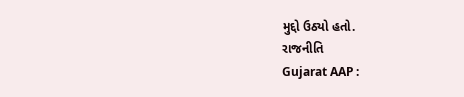મુદ્દો ઉઠ્યો હતો.
રાજનીતિ
Gujarat AAP :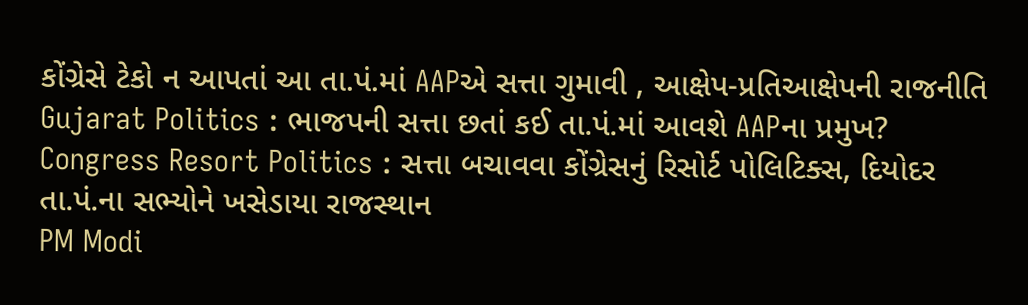કોંગ્રેસે ટેકો ન આપતાં આ તા.પં.માં AAPએ સત્તા ગુમાવી , આક્ષેપ-પ્રતિઆક્ષેપની રાજનીતિ
Gujarat Politics : ભાજપની સત્તા છતાં કઈ તા.પં.માં આવશે AAPના પ્રમુખ?
Congress Resort Politics : સત્તા બચાવવા કોંગ્રેસનું રિસોર્ટ પોલિટિક્સ, દિયોદર તા.પં.ના સભ્યોને ખસેડાયા રાજસ્થાન
PM Modi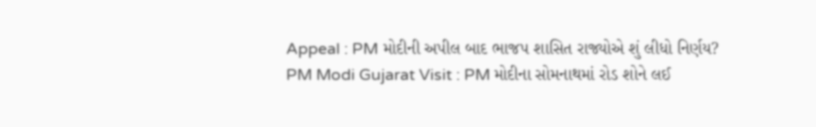Appeal : PM મોદીની અપીલ બાદ ભાજપ શાસિત રાજ્યોએ શું લીધો નિર્ણય?
PM Modi Gujarat Visit : PM મોદીના સોમનાથમાં રોડ શોને લઈ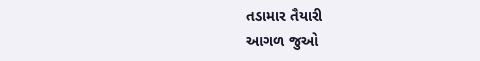તડામાર તૈયારી
આગળ જુઓ